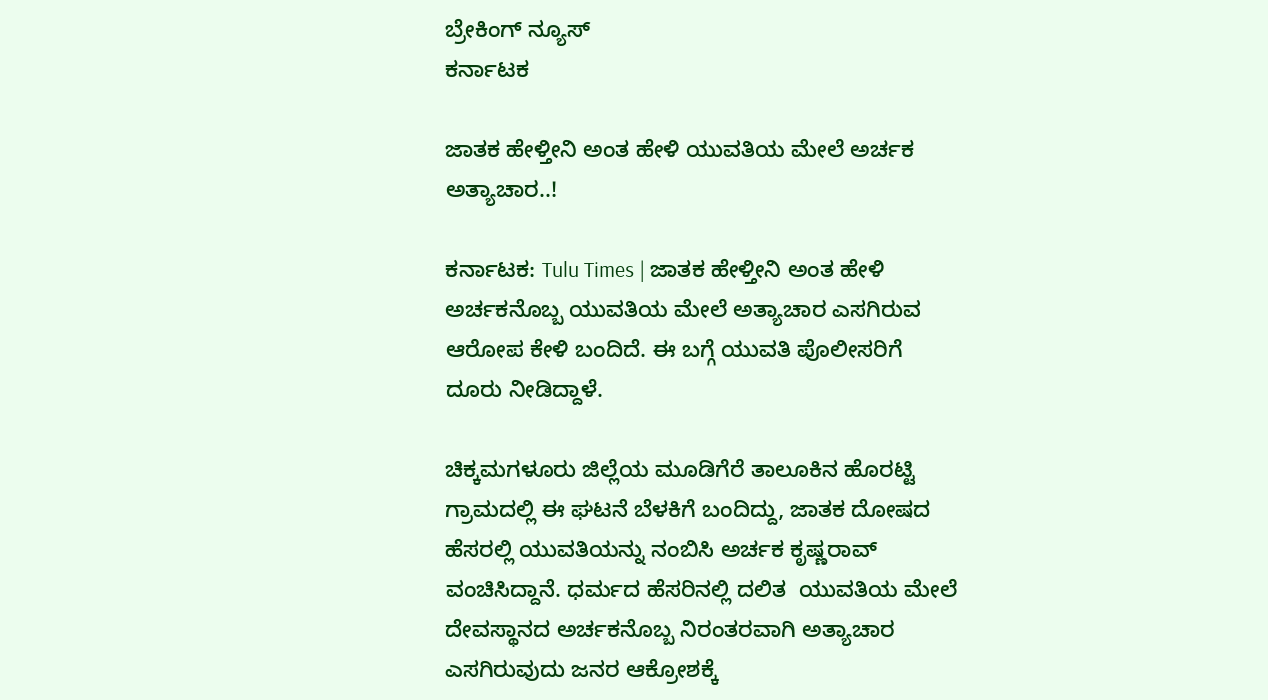ಬ್ರೇಕಿಂಗ್ ನ್ಯೂಸ್
ಕರ್ನಾಟಕ

ಜಾತಕ ಹೇಳ್ತೀನಿ ಅಂತ ಹೇಳಿ ಯುವತಿಯ ಮೇಲೆ ಅರ್ಚಕ ಅತ್ಯಾಚಾರ..!

ಕರ್ನಾಟಕ: Tulu Times | ಜಾತಕ ಹೇಳ್ತೀನಿ ಅಂತ ಹೇಳಿ ಅರ್ಚಕನೊಬ್ಬ ಯುವತಿಯ ಮೇಲೆ ಅತ್ಯಾಚಾರ ಎಸಗಿರುವ ಆರೋಪ ಕೇಳಿ ಬಂದಿದೆ. ಈ ಬಗ್ಗೆ ಯುವತಿ ಪೊಲೀಸರಿಗೆ ದೂರು ನೀಡಿದ್ದಾಳೆ.

ಚಿಕ್ಕಮಗಳೂರು ಜಿಲ್ಲೆಯ ಮೂಡಿಗೆರೆ ತಾಲೂಕಿನ ಹೊರಟ್ಟಿ ಗ್ರಾಮದಲ್ಲಿ ಈ ಘಟನೆ ಬೆಳಕಿಗೆ ಬಂದಿದ್ದು, ಜಾತಕ ದೋಷದ ಹೆಸರಲ್ಲಿ ಯುವತಿಯನ್ನು ನಂಬಿಸಿ ಅರ್ಚಕ ಕೃಷ್ಣರಾವ್   ವಂಚಿಸಿದ್ದಾನೆ. ಧರ್ಮದ ಹೆಸರಿನಲ್ಲಿ ದಲಿತ  ಯುವತಿಯ ಮೇಲೆ ದೇವಸ್ಥಾನದ ಅರ್ಚಕನೊಬ್ಬ ನಿರಂತರವಾಗಿ ಅತ್ಯಾಚಾರ ಎಸಗಿರುವುದು ಜನರ ಆಕ್ರೋಶಕ್ಕೆ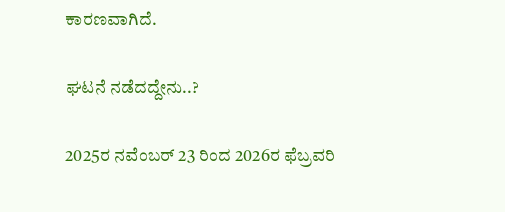ಕಾರಣವಾಗಿದೆ.

ಘಟನೆ ನಡೆದದ್ದೇನು..?

2025ರ ನವೆಂಬರ್ 23 ರಿಂದ 2026ರ ಫೆಬ್ರವರಿ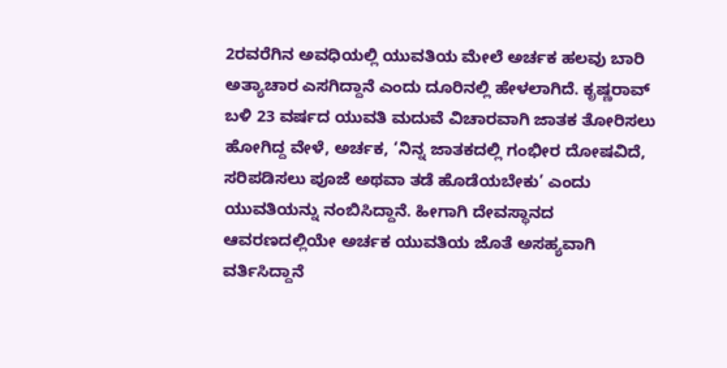2ರವರೆಗಿನ ಅವಧಿಯಲ್ಲಿ ಯುವತಿಯ ಮೇಲೆ ಅರ್ಚಕ ಹಲವು ಬಾರಿ ಅತ್ಯಾಚಾರ ಎಸಗಿದ್ದಾನೆ ಎಂದು ದೂರಿನಲ್ಲಿ ಹೇಳಲಾಗಿದೆ. ಕೃಷ್ಣರಾವ್ ಬಳಿ 23 ವರ್ಷದ ಯುವತಿ ಮದುವೆ ವಿಚಾರವಾಗಿ ಜಾತಕ ತೋರಿಸಲು ಹೋಗಿದ್ದ ವೇಳೆ, ಅರ್ಚಕ, ‘ನಿನ್ನ ಜಾತಕದಲ್ಲಿ ಗಂಭೀರ ದೋಷವಿದೆ, ಸರಿಪಡಿಸಲು ಪೂಜೆ ಅಥವಾ ತಡೆ ಹೊಡೆಯಬೇಕು’ ಎಂದು ಯುವತಿಯನ್ನು ನಂಬಿಸಿದ್ದಾನೆ. ಹೀಗಾಗಿ ದೇವಸ್ಥಾನದ ಆವರಣದಲ್ಲಿಯೇ ಅರ್ಚಕ ಯುವತಿಯ ಜೊತೆ ಅಸಹ್ಯವಾಗಿ ವರ್ತಿಸಿದ್ದಾನೆ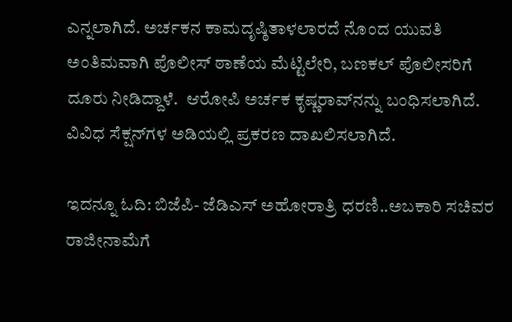ಎನ್ನಲಾಗಿದೆ. ಅರ್ಚಕನ ಕಾಮದೃಷ್ಠಿತಾಳಲಾರದೆ ನೊಂದ ಯುವತಿ ಅಂತಿಮವಾಗಿ ಪೊಲೀಸ್ ಠಾಣೆಯ ಮೆಟ್ಟಿಲೇರಿ, ಬಣಕಲ್ ಪೊಲೀಸರಿಗೆ ದೂರು ನೀಡಿದ್ದಾಳೆ.  ಆರೋಪಿ ಅರ್ಚಕ ಕೃಷ್ಣರಾವ್‌ನನ್ನು ಬಂಧಿಸಲಾಗಿದೆ. ವಿವಿಧ ಸೆಕ್ಷನ್‌ಗಳ ಅಡಿಯಲ್ಲಿ ಪ್ರಕರಣ ದಾಖಲಿಸಲಾಗಿದೆ.

ಇದನ್ನೂ ಓದಿ: ಬಿಜೆಪಿ- ಜೆಡಿಎಸ್ ಅಹೋರಾತ್ರಿ ಧರಣಿ..ಅಬಕಾರಿ ಸಚಿವರ ರಾಜೀನಾಮೆಗೆ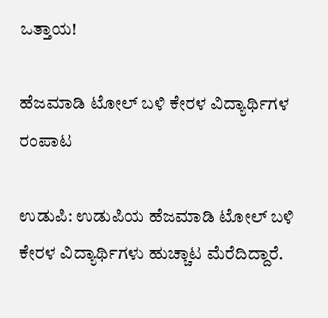ಒತ್ತಾಯ!

ಹೆಜಮಾಡಿ ಟೋಲ್ ಬಳಿ ಕೇರಳ ವಿದ್ಯಾರ್ಥಿಗಳ ರಂಪಾಟ

ಉಡುಪಿ: ಉಡುಪಿಯ ಹೆಜಮಾಡಿ ಟೋಲ್ ಬಳಿ ಕೇರಳ ವಿದ್ಯಾರ್ಥಿಗಳು ಹುಚ್ಚಾಟ ಮೆರೆದಿದ್ದಾರೆ.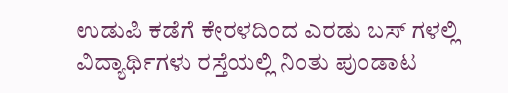ಉಡುಪಿ ಕಡೆಗೆ ಕೇರಳದಿಂದ ಎರಡು ಬಸ್ ಗಳಲ್ಲಿ ವಿದ್ಯಾರ್ಥಿಗಳು ರಸ್ತೆಯಲ್ಲಿ ನಿಂತು ಪುಂಡಾಟ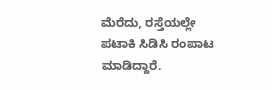ಮೆರೆದು, ರಸ್ತೆಯಲ್ಲೇ ಪಟಾಕಿ ಸಿಡಿಸಿ ರಂಪಾಟ ಮಾಡಿದ್ದಾರೆ.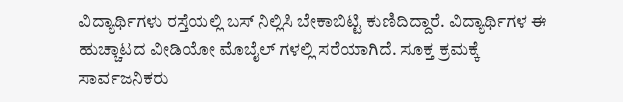ವಿದ್ಯಾರ್ಥಿಗಳು ರಸ್ತೆಯಲ್ಲಿ ಬಸ್ ನಿಲ್ಲಿಸಿ ಬೇಕಾಬಿಟ್ಟಿ ಕುಣಿದಿದ್ದಾರೆ. ವಿದ್ಯಾರ್ಥಿಗಳ ಈ ಹುಚ್ಚಾಟದ ವೀಡಿಯೋ ಮೊಬೈಲ್ ಗಳಲ್ಲಿ ಸರೆಯಾಗಿದೆ. ಸೂಕ್ತ ಕ್ರಮಕ್ಕೆ ಸಾರ್ವಜನಿಕರು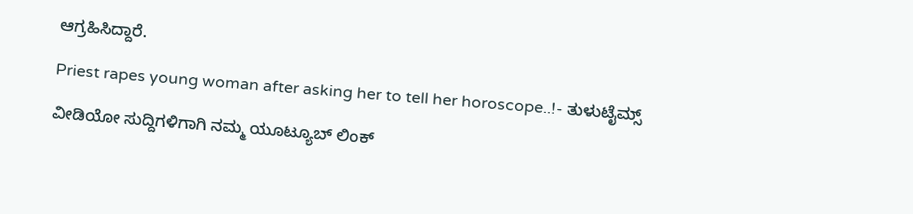ಆಗ್ರಹಿಸಿದ್ದಾರೆ.

Priest rapes young woman after asking her to tell her horoscope..!- ತುಳುಟೈಮ್ಸ್

ವೀಡಿಯೋ ಸುದ್ದಿಗಳಿಗಾಗಿ ನಮ್ಮ ಯೂಟ್ಯೂಬ್ ಲಿಂಕ್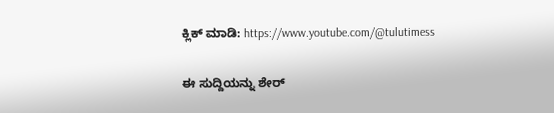ಕ್ಲಿಕ್ ಮಾಡಿ: https://www.youtube.com/@tulutimess

ಈ ಸುದ್ದಿಯನ್ನು ಶೇರ್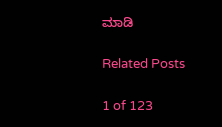ಮಾಡಿ

Related Posts

1 of 123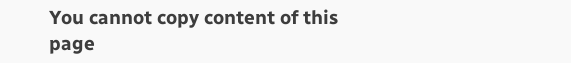You cannot copy content of this page